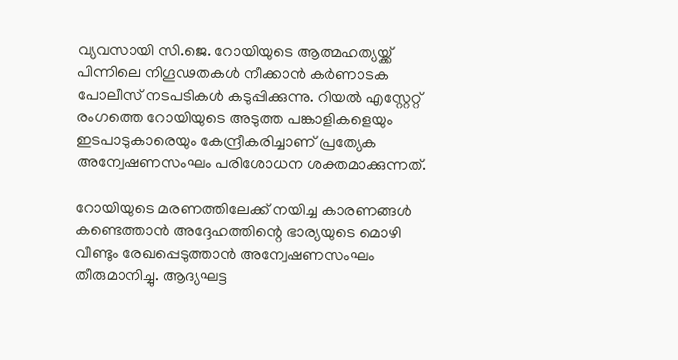വ്യവസായി സി.ജെ. റോയിയുടെ ആത്മഹത്യയ്ക്ക് പിന്നിലെ നിഗൂഢതകൾ നീക്കാൻ കർണാടക പോലീസ് നടപടികൾ കടുപ്പിക്കുന്നു. റിയൽ എസ്റ്റേറ്റ് രംഗത്തെ റോയിയുടെ അടുത്ത പങ്കാളികളെയും ഇടപാടുകാരെയും കേന്ദ്രീകരിച്ചാണ് പ്രത്യേക അന്വേഷണസംഘം പരിശോധന ശക്തമാക്കുന്നത്.

റോയിയുടെ മരണത്തിലേക്ക് നയിച്ച കാരണങ്ങൾ കണ്ടെത്താൻ അദ്ദേഹത്തിന്റെ ഭാര്യയുടെ മൊഴി വീണ്ടും രേഖപ്പെടുത്താൻ അന്വേഷണസംഘം തീരുമാനിച്ചു. ആദ്യഘട്ട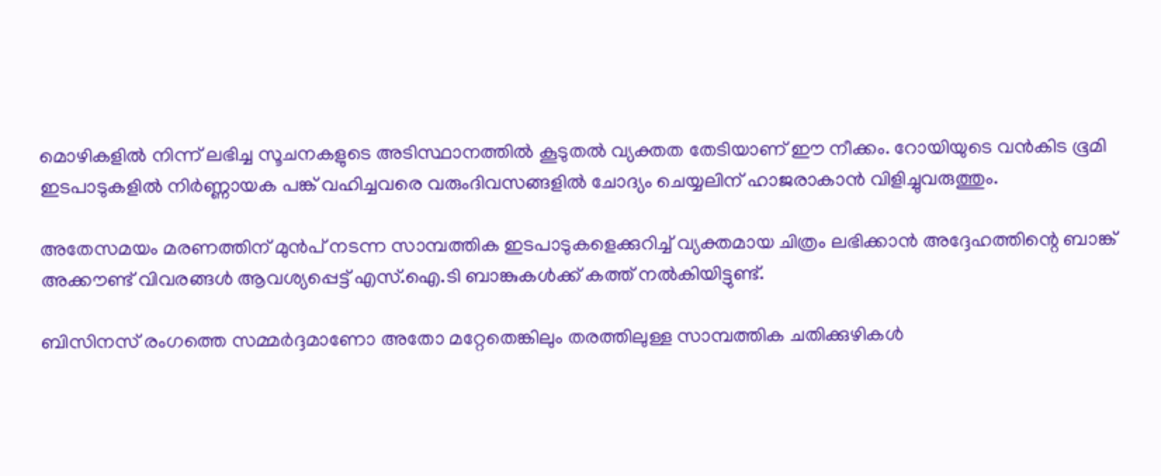മൊഴികളിൽ നിന്ന് ലഭിച്ച സൂചനകളുടെ അടിസ്ഥാനത്തിൽ കൂടുതൽ വ്യക്തത തേടിയാണ് ഈ നീക്കം. റോയിയുടെ വൻകിട ഭൂമി ഇടപാടുകളിൽ നിർണ്ണായക പങ്ക് വഹിച്ചവരെ വരുംദിവസങ്ങളിൽ ചോദ്യം ചെയ്യലിന് ഹാജരാകാൻ വിളിച്ചുവരുത്തും.

അതേസമയം മരണത്തിന് മുൻപ് നടന്ന സാമ്പത്തിക ഇടപാടുകളെക്കുറിച്ച് വ്യക്തമായ ചിത്രം ലഭിക്കാൻ അദ്ദേഹത്തിന്റെ ബാങ്ക് അക്കൗണ്ട് വിവരങ്ങൾ ആവശ്യപ്പെട്ട് എസ്.ഐ.ടി ബാങ്കുകൾക്ക് കത്ത് നൽകിയിട്ടുണ്ട്.

ബിസിനസ് രംഗത്തെ സമ്മർദ്ദമാണോ അതോ മറ്റേതെങ്കിലും തരത്തിലുള്ള സാമ്പത്തിക ചതിക്കുഴികൾ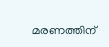മരണത്തിന്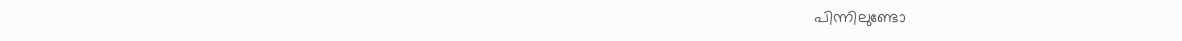പിന്നിലുണ്ടോ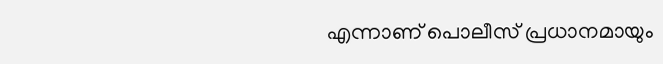എന്നാണ് പൊലീസ് പ്രധാനമായും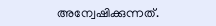അന്വേഷിക്കുന്നത്.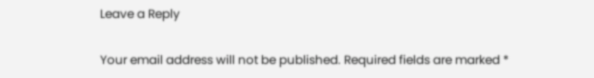Leave a Reply

Your email address will not be published. Required fields are marked *